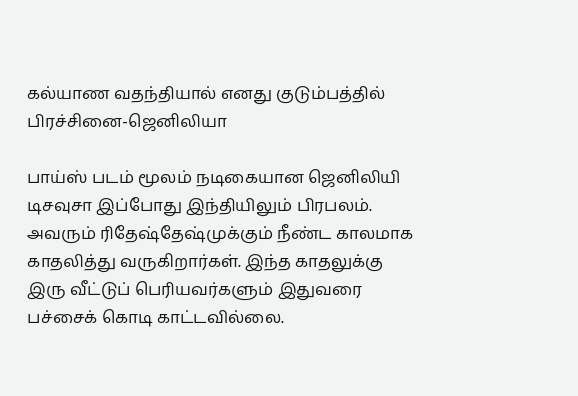கல்யாண வதந்தியால் எனது குடும்பத்தில் பிரச்சினை-ஜெனிலியா

பாய்ஸ் படம் மூலம் நடிகையான ஜெனிலியி டிசவுசா இப்போது இந்தியிலும் பிரபலம். அவரும் ரிதேஷ்தேஷ்முக்கும் நீண்ட காலமாக காதலித்து வருகிறார்கள். இந்த காதலுக்கு இரு வீட்டுப் பெரியவர்களும் இதுவரை பச்சைக் கொடி காட்டவில்லை.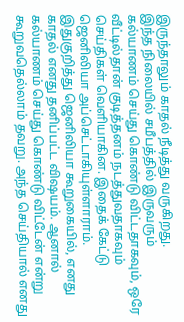இருந்தாலும் காதல் நீடித்து வருகிறது.
இந்த நிலையில் சமீபத்தில் இருவரும் கல்யாணம் செய்து கொண்டு விட்டதாகவும், ஒரே வீட்டில்தான் குடித்தனம் நடத்துவதாகவும் செய்திகள் வெளியாகின. இதைக் கேட்டு ஜெனிலியா அப்செட்டாகியுள்ளாராம்.
இதுகுறித்து ஜெனிலியா கூறுகையில், எனது காதல் எனது தனிப்பட்ட விஷயம். ஆனால் கல்யாணம் செய்து கொண்டு விட்டேன் என்று கூறுவதெல்லாம் தவறு. அந்த செய்தியால் எனது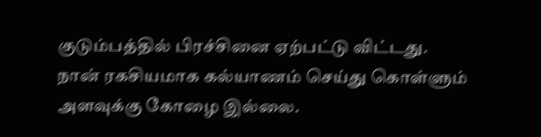குடும்பத்தில் பிரச்சினை ஏற்பட்டு விட்டது.
நான் ரகசியமாக கல்யாணம் செய்து கொள்ளும் அளவுக்கு கோழை இல்லை.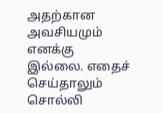அதற்கான அவசியமும் எனக்கு இல்லை. எதைச் செய்தாலும் சொல்லி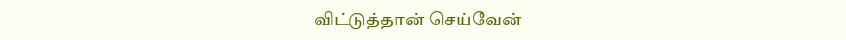விட்டுத்தான் செய்வேன்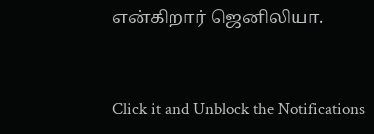என்கிறார் ஜெனிலியா.


Click it and Unblock the Notifications